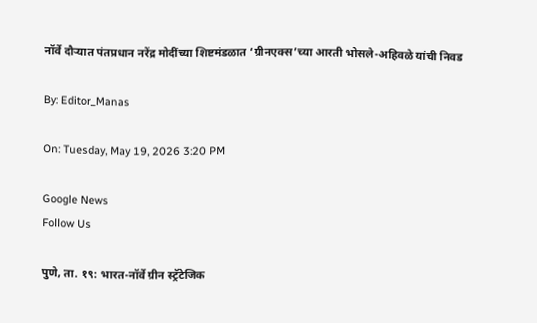नॉर्वे दौऱ्यात पंतप्रधान नरेंद्र मोदींच्या शिष्टमंडळात ‘ग्रीनएक्स’च्या आरती भोसले-अहिवळे यांची निवड

By: Editor_Manas

On: Tuesday, May 19, 2026 3:20 PM

Google News
Follow Us

पुणे, ता. १९: भारत-नॉर्वे ग्रीन स्ट्रॅटेजिक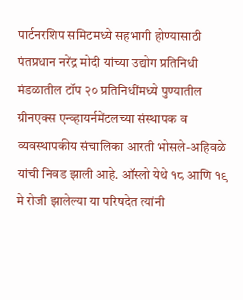पार्टनरशिप समिटमध्ये सहभागी होण्यासाठी पंतप्रधान नरेंद्र मोदी यांच्या उद्योग प्रतिनिधी मंडळातील टॉप २० प्रतिनिधींमध्ये पुण्यातील ग्रीनएक्स एन्व्हायर्नमेंटलच्या संस्थापक व व्यवस्थापकीय संचालिका आरती भोसले-अहिवळे यांची निवड झाली आहे. ऑस्लो येथे १८ आणि १९ मे रोजी झालेल्या या परिषदेत त्यांनी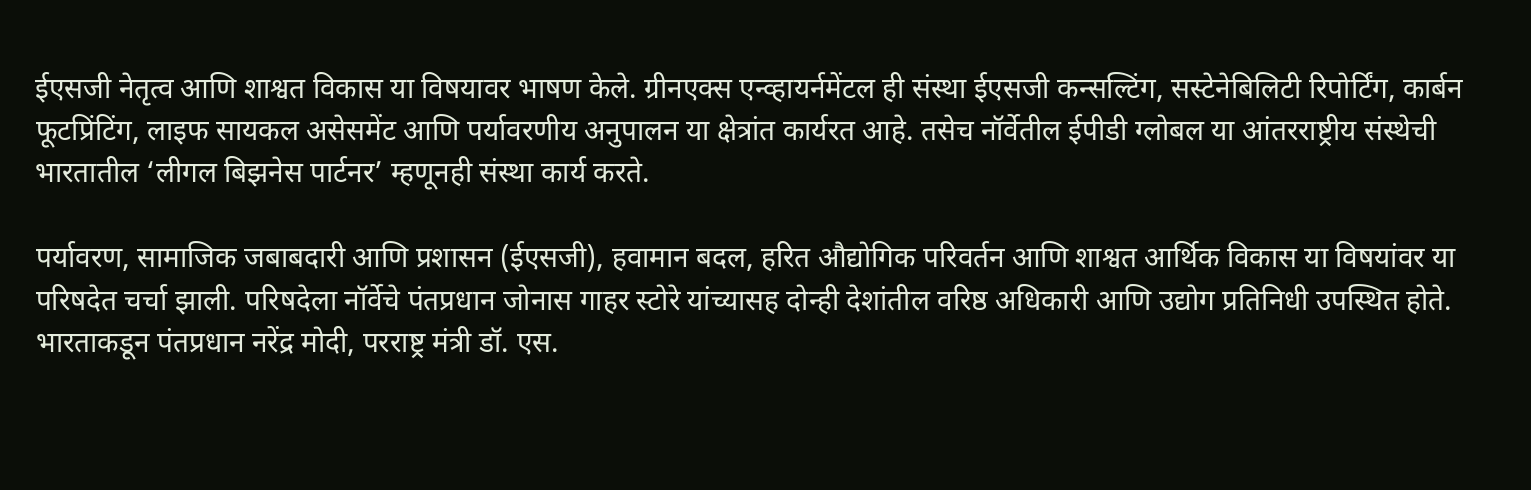ईएसजी नेतृत्व आणि शाश्वत विकास या विषयावर भाषण केले. ग्रीनएक्स एन्व्हायर्नमेंटल ही संस्था ईएसजी कन्सल्टिंग, सस्टेनेबिलिटी रिपोर्टिंग, कार्बन फूटप्रिंटिंग, लाइफ सायकल असेसमेंट आणि पर्यावरणीय अनुपालन या क्षेत्रांत कार्यरत आहे. तसेच नॉर्वेतील ईपीडी ग्लोबल या आंतरराष्ट्रीय संस्थेची भारतातील ‘लीगल बिझनेस पार्टनर’ म्हणूनही संस्था कार्य करते.

पर्यावरण, सामाजिक जबाबदारी आणि प्रशासन (ईएसजी), हवामान बदल, हरित औद्योगिक परिवर्तन आणि शाश्वत आर्थिक विकास या विषयांवर या परिषदेत चर्चा झाली. परिषदेला नॉर्वेचे पंतप्रधान जोनास गाहर स्टोरे यांच्यासह दोन्ही देशांतील वरिष्ठ अधिकारी आणि उद्योग प्रतिनिधी उपस्थित होते. भारताकडून पंतप्रधान नरेंद्र मोदी, परराष्ट्र मंत्री डॉ. एस.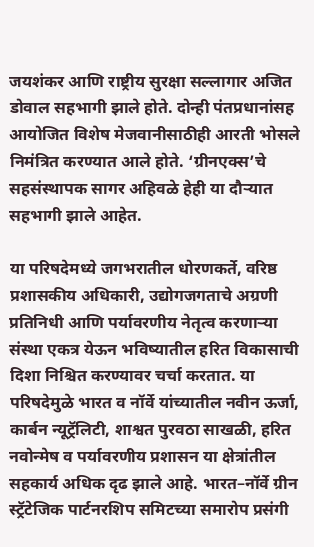जयशंकर आणि राष्ट्रीय सुरक्षा सल्लागार अजित डोवाल सहभागी झाले होते. दोन्ही पंतप्रधानांसह आयोजित विशेष मेजवानीसाठीही आरती भोसले निमंत्रित करण्यात आले होते. ‘ग्रीनएक्स’चे सहसंस्थापक सागर अहिवळे हेही या दौऱ्यात सहभागी झाले आहेत.

या परिषदेमध्ये जगभरातील धोरणकर्ते, वरिष्ठ प्रशासकीय अधिकारी, उद्योगजगताचे अग्रणी प्रतिनिधी आणि पर्यावरणीय नेतृत्व करणाऱ्या संस्था एकत्र येऊन भविष्यातील हरित विकासाची दिशा निश्चित करण्यावर चर्चा करतात. या परिषदेमुळे भारत व नॉर्वे यांच्यातील नवीन ऊर्जा, कार्बन न्यूट्रॅलिटी, शाश्वत पुरवठा साखळी, हरित नवोन्मेष व पर्यावरणीय प्रशासन या क्षेत्रांतील सहकार्य अधिक दृढ झाले आहे. भारत–नॉर्वे ग्रीन स्ट्रॅटेजिक पार्टनरशिप समिटच्या समारोप प्रसंगी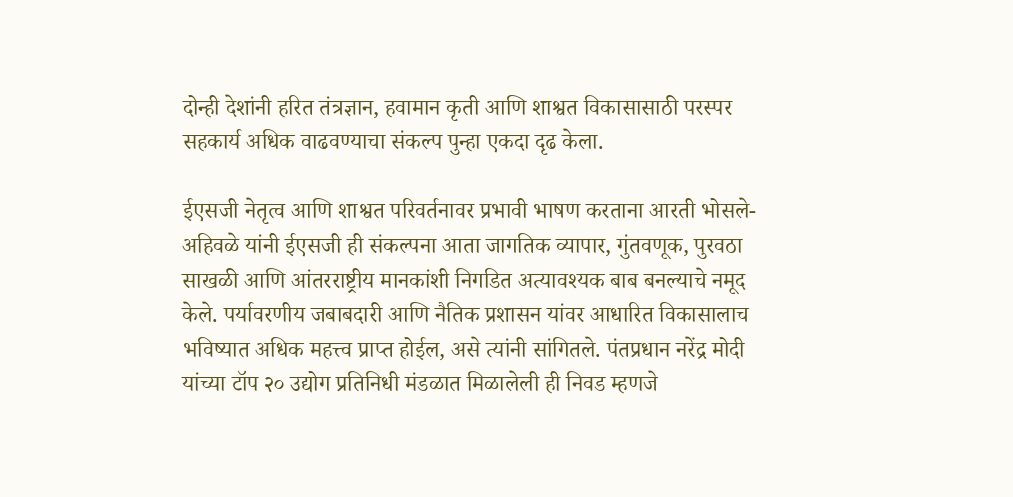दोन्ही देशांनी हरित तंत्रज्ञान, हवामान कृती आणि शाश्वत विकासासाठी परस्पर सहकार्य अधिक वाढवण्याचा संकल्प पुन्हा एकदा दृढ केला.

ईएसजी नेतृत्व आणि शाश्वत परिवर्तनावर प्रभावी भाषण करताना आरती भोसले-अहिवळे यांनी ईएसजी ही संकल्पना आता जागतिक व्यापार, गुंतवणूक, पुरवठा साखळी आणि आंतरराष्ट्रीय मानकांशी निगडित अत्यावश्यक बाब बनल्याचे नमूद केले. पर्यावरणीय जबाबदारी आणि नैतिक प्रशासन यांवर आधारित विकासालाच भविष्यात अधिक महत्त्व प्राप्त होईल, असे त्यांनी सांगितले. पंतप्रधान नरेंद्र मोदी यांच्या टॉप २० उद्योग प्रतिनिधी मंडळात मिळालेली ही निवड म्हणजे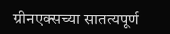ग्रीनएक्सच्या सातत्यपूर्ण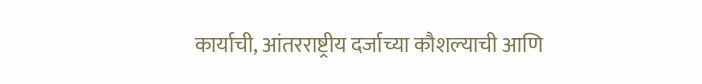कार्याची, आंतरराष्ट्रीय दर्जाच्या कौशल्याची आणि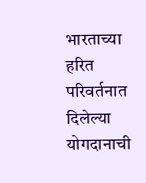भारताच्या हरित परिवर्तनात दिलेल्या योगदानाची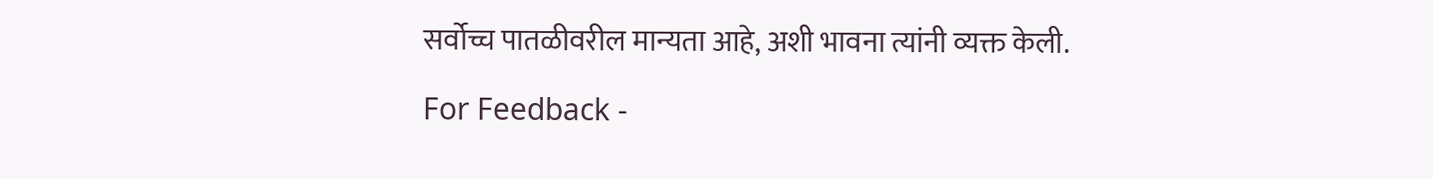सर्वोच्च पातळीवरील मान्यता आहे, अशी भावना त्यांनी व्यक्त केली.

For Feedback -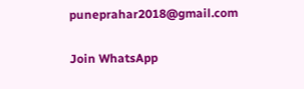puneprahar2018@gmail.com

Join WhatsApp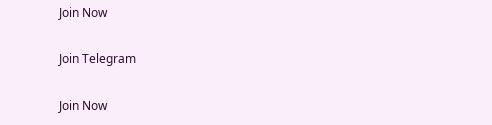Join Now

Join Telegram

Join Now